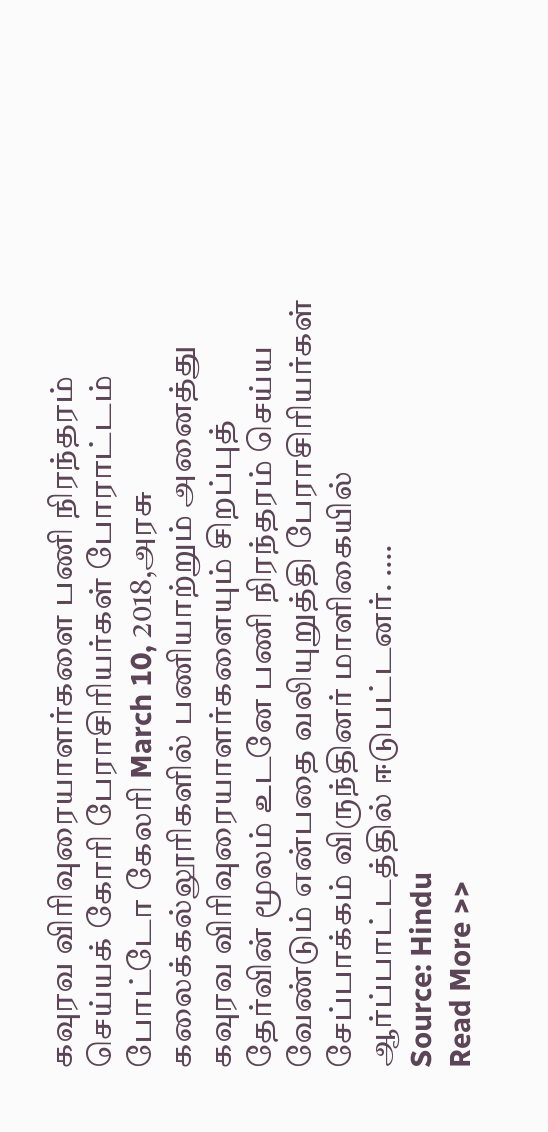கவுரவ விரிவுரையாளர்களை பணி நிரந்தரம் செய்யக் கோரி பேராசிரியர்கள் போராட்டம்
போட்டோ கேலரி March 10, 2018,அரசு கலைக்கல்லூரிகளில் பணியாற்றும் அனைத்து கவுரவ விரிவுரையாளர்களையும் சிறப்புத் தேர்வின் மூலம் உடனே பணி நிரந்தரம் செய்ய வேண்டும் என்பதை வலியுறுத்தி பேராசிரியர்கள் சேப்பாக்கம் விருந்தினர் மாளிகையில் ஆர்ப்பாட்டத்தில் ஈடுபட்டனர். ….
Source: Hindu
Read More >>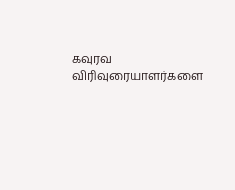கவுரவ விரிவுரையாளர்களை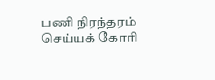பணி நிரந்தரம் செய்யக் கோரி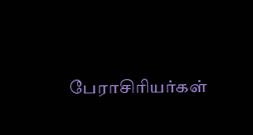பேராசிரியர்கள்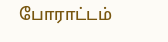போராட்டம்